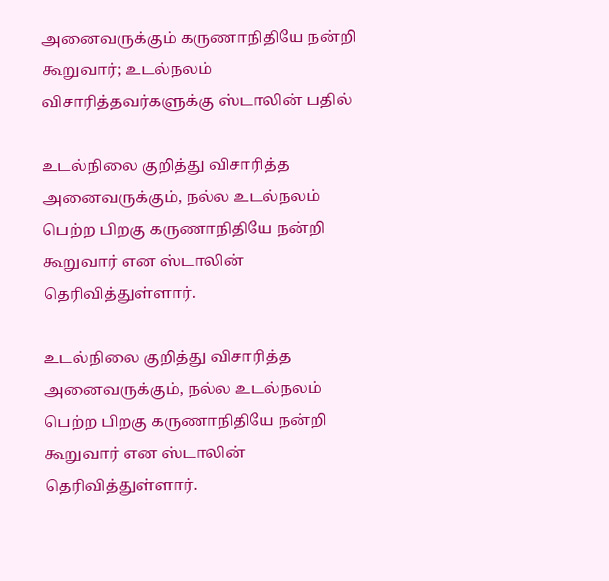அனைவருக்கும் கருணாநிதியே நன்றி கூறுவார்; உடல்நலம் விசாரித்தவர்களுக்கு ஸ்டாலின் பதில்

உடல்நிலை குறித்து விசாரித்த அனைவருக்கும், நல்ல உடல்நலம் பெற்ற பிறகு கருணாநிதியே நன்றி கூறுவார் என ஸ்டாலின் தெரிவித்துள்ளார்.

உடல்நிலை குறித்து விசாரித்த அனைவருக்கும், நல்ல உடல்நலம் பெற்ற பிறகு கருணாநிதியே நன்றி கூறுவார் என ஸ்டாலின் தெரிவித்துள்ளார்.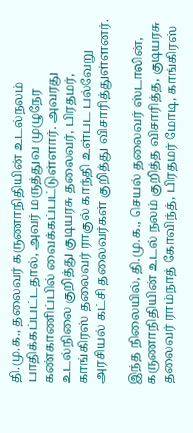தி.மு.க., தலைவர் கருணாநிதியின் உடல்நலம் பாதிக்கப்பட்டதால், அவர் மருத்துவ முழுநேர கண்காணிப்பில் வைக்கப்பட்டுள்ளார். அவரது உடல்நிலை குறித்து குடியரசு தலைவர், பிரதமர், காங்கிரஸ் தலைவர் ராகுல் காந்தி உள்பட பல்வேறு அரசியல் கட்சி தலைவர்கள் குறித்து விசாரித்துள்ளனர்.

இந்த நிலையில், தி.மு.க., செயல் தலைவர் ஸ்டாலின், கருணாநிதியின் உடல் நலம் குறித்த விசாரித்த, குடியரசு தலைவர் ராம்நாத் கோவிந்த், பிரதமர் மோடி, காங்கிரஸ்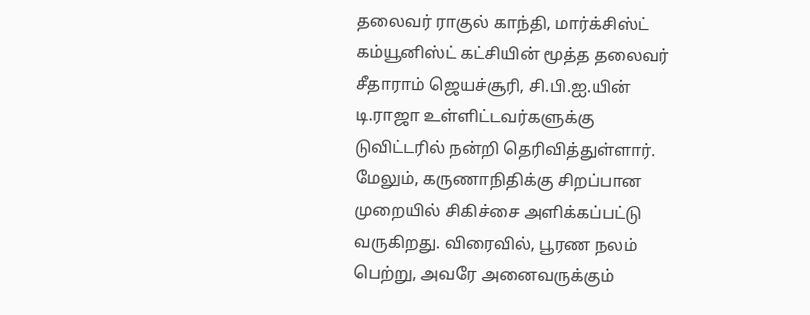தலைவர் ராகுல் காந்தி, மார்க்சிஸ்ட் கம்யூனிஸ்ட் கட்சியின் மூத்த தலைவர் சீதாராம் ஜெயச்சூரி, சி.பி.ஐ.யின் டி.ராஜா உள்ளிட்டவர்களுக்கு டுவிட்டரில் நன்றி தெரிவித்துள்ளார். மேலும், கருணாநிதிக்கு சிறப்பான முறையில் சிகிச்சை அளிக்கப்பட்டு வருகிறது. விரைவில், பூரண நலம் பெற்று, அவரே அனைவருக்கும்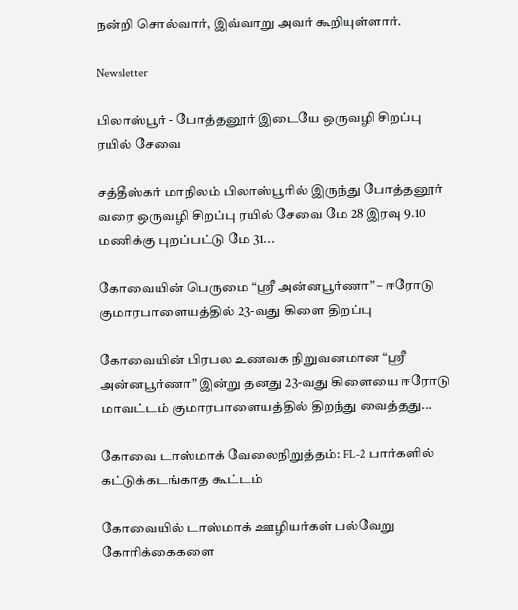நன்றி சொல்வார், இவ்வாறு அவர் கூறியுள்ளார்.

Newsletter

பிலாஸ்பூர் - போத்தனூர் இடையே ஒருவழி சிறப்பு ரயில் சேவை

சத்தீஸ்கர் மாநிலம் பிலாஸ்பூரில் இருந்து போத்தனூர் வரை ஒருவழி சிறப்பு ரயில் சேவை மே 28 இரவு 9.10 மணிக்கு புறப்பட்டு மே 31...

கோவையின் பெருமை “ஸ்ரீ அன்னபூர்ணா” – ஈரோடு குமாரபாளையத்தில் 23-வது கிளை திறப்பு

கோவையின் பிரபல உணவக நிறுவனமான “ஸ்ரீ அன்னபூர்ணா” இன்று தனது 23-வது கிளையை ஈரோடு மாவட்டம் குமாரபாளையத்தில் திறந்து வைத்தது...

கோவை டாஸ்மாக் வேலைநிறுத்தம்: FL-2 பார்களில் கட்டுக்கடங்காத கூட்டம்

கோவையில் டாஸ்மாக் ஊழியர்கள் பல்வேறு கோரிக்கைகளை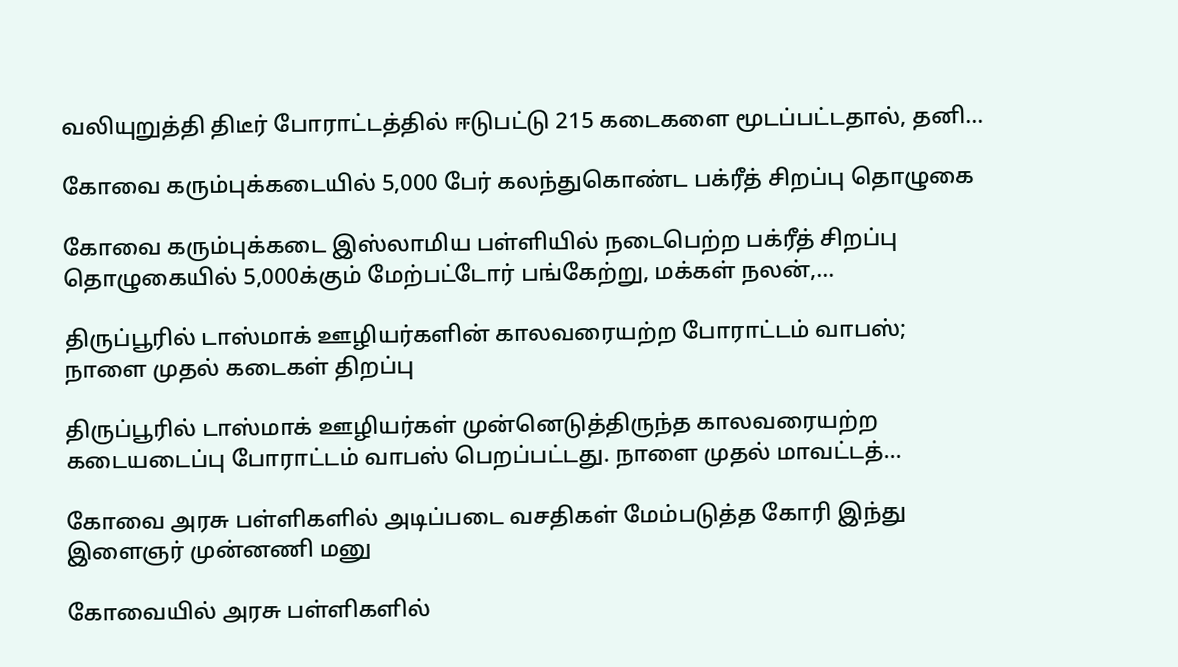வலியுறுத்தி திடீர் போராட்டத்தில் ஈடுபட்டு 215 கடைகளை மூடப்பட்டதால், தனி...

கோவை கரும்புக்கடையில் 5,000 பேர் கலந்துகொண்ட பக்ரீத் சிறப்பு தொழுகை

கோவை கரும்புக்கடை இஸ்லாமிய பள்ளியில் நடைபெற்ற பக்ரீத் சிறப்பு தொழுகையில் 5,000க்கும் மேற்பட்டோர் பங்கேற்று, மக்கள் நலன்,...

திருப்பூரில் டாஸ்மாக் ஊழியர்களின் காலவரையற்ற போராட்டம் வாபஸ்; நாளை முதல் கடைகள் திறப்பு

திருப்பூரில் டாஸ்மாக் ஊழியர்கள் முன்னெடுத்திருந்த காலவரையற்ற கடையடைப்பு போராட்டம் வாபஸ் பெறப்பட்டது. நாளை முதல் மாவட்டத்...

கோவை அரசு பள்ளிகளில் அடிப்படை வசதிகள் மேம்படுத்த கோரி இந்து இளைஞர் முன்னணி மனு

கோவையில் அரசு பள்ளிகளில்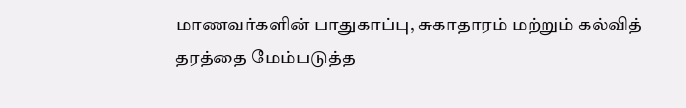மாணவர்களின் பாதுகாப்பு, சுகாதாரம் மற்றும் கல்வித் தரத்தை மேம்படுத்த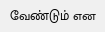வேண்டும் என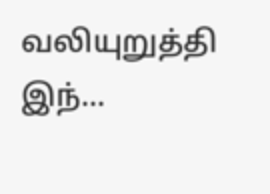வலியுறுத்தி இந்...